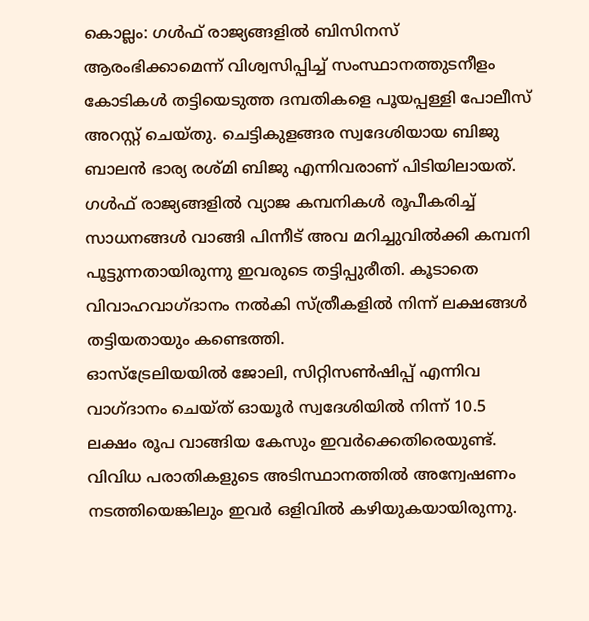കൊല്ലം: ഗൾഫ് രാജ്യങ്ങളിൽ ബിസിനസ് ആരംഭിക്കാമെന്ന് വിശ്വസിപ്പിച്ച് സംസ്ഥാനത്തുടനീളം കോടികൾ തട്ടിയെടുത്ത ദമ്പതികളെ പൂയപ്പള്ളി പോലീസ് അറസ്റ്റ് ചെയ്തു. ചെട്ടികുളങ്ങര സ്വദേശിയായ ബിജു ബാലൻ ഭാര്യ രശ്മി ബിജു എന്നിവരാണ് പിടിയിലായത്.
ഗൾഫ് രാജ്യങ്ങളിൽ വ്യാജ കമ്പനികൾ രൂപീകരിച്ച് സാധനങ്ങൾ വാങ്ങി പിന്നീട് അവ മറിച്ചുവിൽക്കി കമ്പനി പൂട്ടുന്നതായിരുന്നു ഇവരുടെ തട്ടിപ്പുരീതി. കൂടാതെ വിവാഹവാഗ്ദാനം നൽകി സ്ത്രീകളിൽ നിന്ന് ലക്ഷങ്ങൾ തട്ടിയതായും കണ്ടെത്തി.
ഓസ്ട്രേലിയയിൽ ജോലി, സിറ്റിസൺഷിപ്പ് എന്നിവ വാഗ്ദാനം ചെയ്ത് ഓയൂർ സ്വദേശിയിൽ നിന്ന് 10.5 ലക്ഷം രൂപ വാങ്ങിയ കേസും ഇവർക്കെതിരെയുണ്ട്. വിവിധ പരാതികളുടെ അടിസ്ഥാനത്തിൽ അന്വേഷണം നടത്തിയെങ്കിലും ഇവർ ഒളിവിൽ കഴിയുകയായിരുന്നു.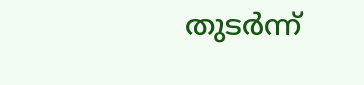തുടർന്ന്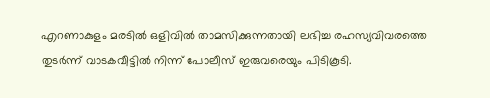എറണാകുളം മരടിൽ ഒളിവിൽ താമസിക്കുന്നതായി ലഭിച്ച രഹസ്യവിവരത്തെ തുടർന്ന് വാടകവീട്ടിൽ നിന്ന് പോലീസ് ഇരുവരെയും പിടികൂടി.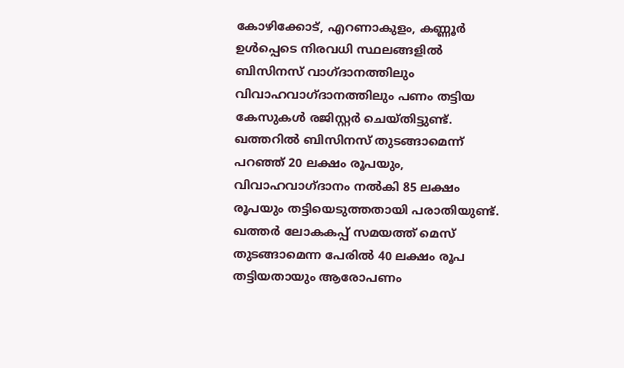കോഴിക്കോട്, എറണാകുളം, കണ്ണൂർ ഉൾപ്പെടെ നിരവധി സ്ഥലങ്ങളിൽ ബിസിനസ് വാഗ്ദാനത്തിലും വിവാഹവാഗ്ദാനത്തിലും പണം തട്ടിയ കേസുകൾ രജിസ്റ്റർ ചെയ്തിട്ടുണ്ട്. ഖത്തറിൽ ബിസിനസ് തുടങ്ങാമെന്ന് പറഞ്ഞ് 20 ലക്ഷം രൂപയും, വിവാഹവാഗ്ദാനം നൽകി 85 ലക്ഷം രൂപയും തട്ടിയെടുത്തതായി പരാതിയുണ്ട്. ഖത്തർ ലോകകപ്പ് സമയത്ത് മെസ് തുടങ്ങാമെന്ന പേരിൽ 40 ലക്ഷം രൂപ തട്ടിയതായും ആരോപണം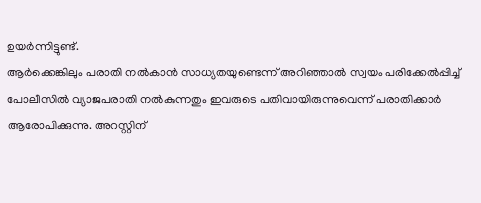ഉയർന്നിട്ടുണ്ട്.
ആർക്കെങ്കിലും പരാതി നൽകാൻ സാധ്യതയുണ്ടെന്ന് അറിഞ്ഞാൽ സ്വയം പരിക്കേൽപ്പിച്ച് പോലീസിൽ വ്യാജപരാതി നൽകുന്നതും ഇവരുടെ പതിവായിരുന്നുവെന്ന് പരാതിക്കാർ ആരോപിക്കുന്നു. അറസ്റ്റിന്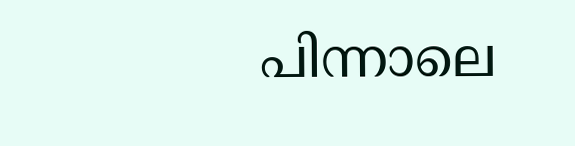പിന്നാലെ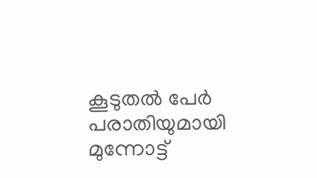കൂടുതൽ പേർ പരാതിയുമായി മുന്നോട്ട്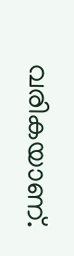വരികയാണ്.